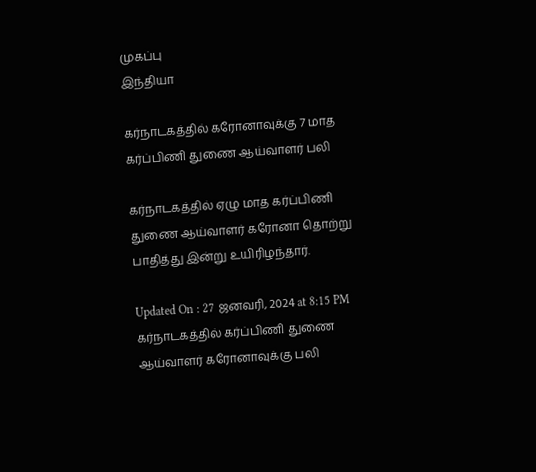முகப்பு
இந்தியா

கர்நாடகத்தில் கரோனாவுக்கு 7 மாத கர்ப்பிணி துணை ஆய்வாளர் பலி

கர்நாடகத்தில் ஏழு மாத கர்ப்பிணி துணை ஆய்வாளர் கரோனா தொற்று பாதித்து இன்று உயிரிழந்தார்.

Updated On : 27 ஜனவரி, 2024 at 8:15 PM
கர்நாடகத்தில் கர்ப்பிணி துணை ஆய்வாளர் கரோனாவுக்கு பலி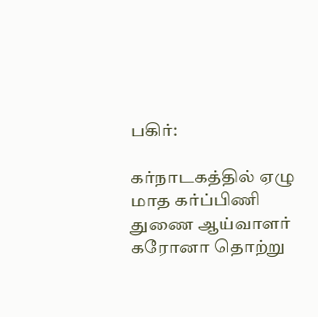பகிர்:

கர்நாடகத்தில் ஏழு மாத கர்ப்பிணி துணை ஆய்வாளர் கரோனா தொற்று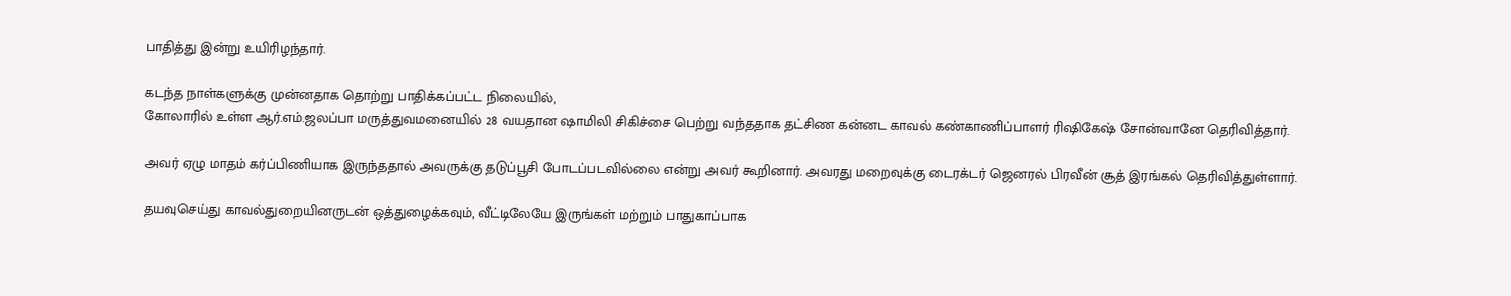பாதித்து இன்று உயிரிழந்தார்.

கடந்த நாள்களுக்கு முன்னதாக தொற்று பாதிக்கப்பட்ட நிலையில்,
கோலாரில் உள்ள ஆர்.எம்.ஜலப்பா மருத்துவமனையில் 28 வயதான ஷாமிலி சிகிச்சை பெற்று வந்ததாக தட்சிண கன்னட காவல் கண்காணிப்பாளர் ரிஷிகேஷ் சோன்வானே தெரிவித்தார்.

அவர் ஏழு மாதம் கர்ப்பிணியாக இருந்ததால் அவருக்கு தடுப்பூசி போடப்படவில்லை என்று அவர் கூறினார். அவரது மறைவுக்கு டைரக்டர் ஜெனரல் பிரவீன் சூத் இரங்கல் தெரிவித்துள்ளார்.

தயவுசெய்து காவல்துறையினருடன் ஒத்துழைக்கவும், வீட்டிலேயே இருங்கள் மற்றும் பாதுகாப்பாக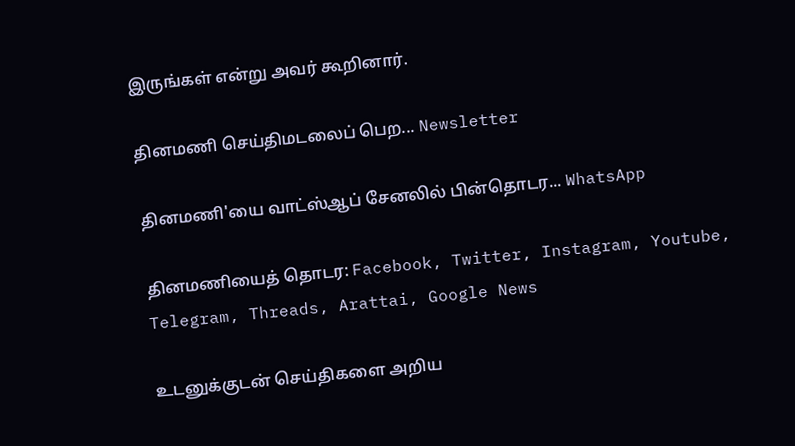இருங்கள் என்று அவர் கூறினார்.

தினமணி செய்திமடலைப் பெற... Newsletter

தினமணி'யை வாட்ஸ்ஆப் சேனலில் பின்தொடர... WhatsApp

தினமணியைத் தொடர: Facebook, Twitter, Instagram, Youtube, Telegram, Threads, Arattai, Google News

உடனுக்குடன் செய்திகளை அறிய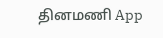தினமணி App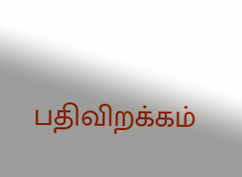பதிவிறக்கம்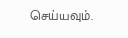செய்யவும்.